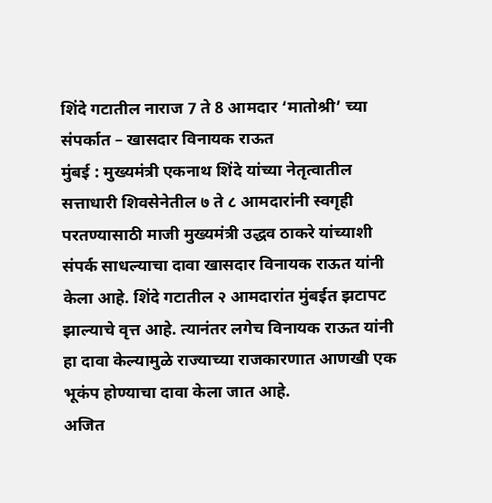शिंदे गटातील नाराज 7 ते 8 आमदार ‘मातोश्री’ च्या संपर्कात – खासदार विनायक राऊत
मुंबई : मुख्यमंत्री एकनाथ शिंदे यांच्या नेतृत्वातील सत्ताधारी शिवसेनेतील ७ ते ८ आमदारांनी स्वगृही परतण्यासाठी माजी मुख्यमंत्री उद्धव ठाकरे यांच्याशी संपर्क साधल्याचा दावा खासदार विनायक राऊत यांनी केला आहे. शिंदे गटातील २ आमदारांत मुंबईत झटापट झाल्याचे वृत्त आहे. त्यानंतर लगेच विनायक राऊत यांनी हा दावा केल्यामुळे राज्याच्या राजकारणात आणखी एक भूकंप होण्याचा दावा केला जात आहे.
अजित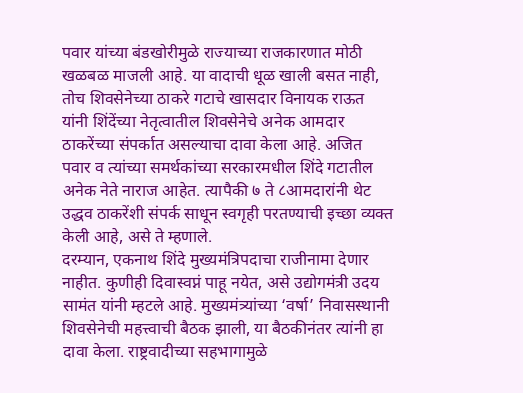पवार यांच्या बंडखोरीमुळे राज्याच्या राजकारणात मोठी खळबळ माजली आहे. या वादाची धूळ खाली बसत नाही, तोच शिवसेनेच्या ठाकरे गटाचे खासदार विनायक राऊत यांनी शिंदेंच्या नेतृत्वातील शिवसेनेचे अनेक आमदार ठाकरेंच्या संपर्कात असल्याचा दावा केला आहे. अजित पवार व त्यांच्या समर्थकांच्या सरकारमधील शिंदे गटातील अनेक नेते नाराज आहेत. त्यापैकी ७ ते ८आमदारांनी थेट उद्धव ठाकरेंशी संपर्क साधून स्वगृही परतण्याची इच्छा व्यक्त केली आहे, असे ते म्हणाले.
दरम्यान, एकनाथ शिंदे मुख्यमंत्रिपदाचा राजीनामा देणार नाहीत. कुणीही दिवास्वप्नं पाहू नयेत, असे उद्योगमंत्री उदय सामंत यांनी म्हटले आहे. मुख्यमंत्र्यांच्या ‘वर्षा’ निवासस्थानी शिवसेनेची महत्त्वाची बैठक झाली, या बैठकीनंतर त्यांनी हा दावा केला. राष्ट्रवादीच्या सहभागामुळे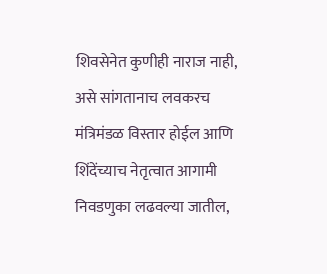शिवसेनेत कुणीही नाराज नाही, असे सांगतानाच लवकरच मंत्रिमंडळ विस्तार होईल आणि शिंदेंच्याच नेतृत्वात आगामी निवडणुका लढवल्या जातील,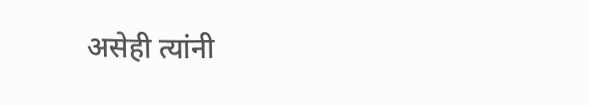असेही त्यांनी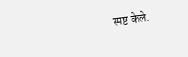स्पष्ट केले.